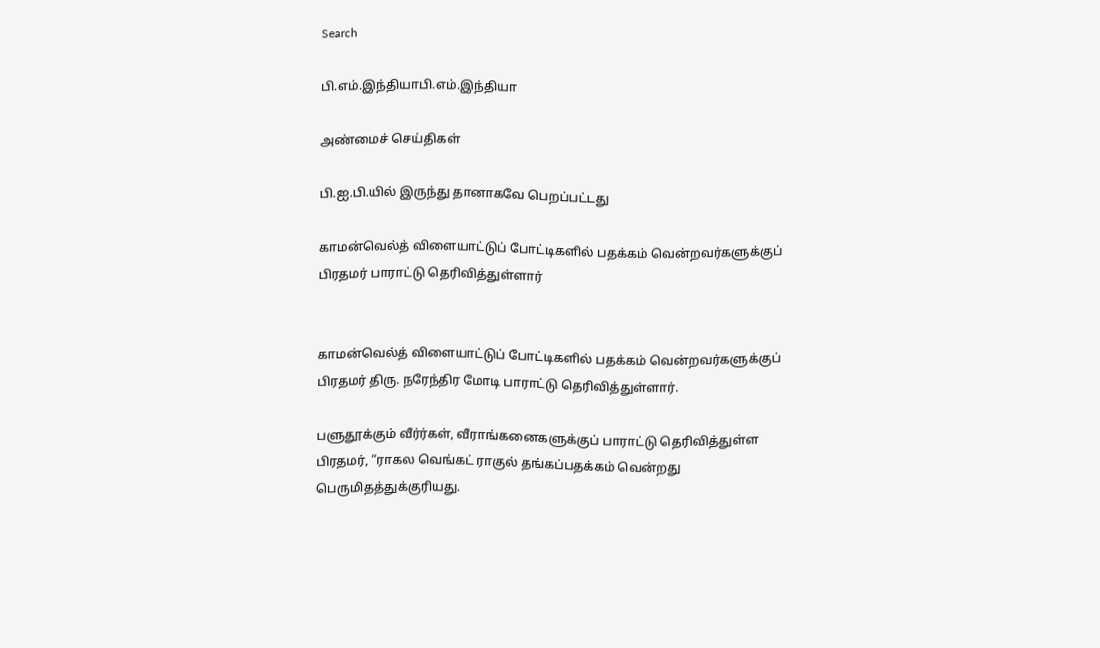Search

பி.எம்.இந்தியாபி.எம்.இந்தியா

அண்மைச் செய்திகள்

பி.ஐ.பி.யில் இருந்து தானாகவே பெறப்பட்டது

காமன்வெல்த் விளையாட்டுப் போட்டிகளில் பதக்கம் வென்றவர்களுக்குப் பிரதமர் பாராட்டு தெரிவித்துள்ளார்


காமன்வெல்த் விளையாட்டுப் போட்டிகளில் பதக்கம் வென்றவர்களுக்குப் பிரதமர் திரு. நரேந்திர மோடி பாராட்டு தெரிவித்துள்ளார்.

பளுதூக்கும் வீர்ர்கள், வீராங்கனைகளுக்குப் பாராட்டு தெரிவித்துள்ள பிரதமர், “ராகல வெங்கட் ராகுல் தங்கப்பதக்கம் வென்றது பெருமிதத்துக்குரியது.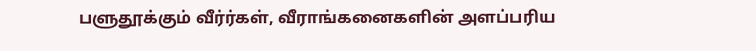பளுதூக்கும் வீர்ர்கள், வீராங்கனைகளின் அளப்பரிய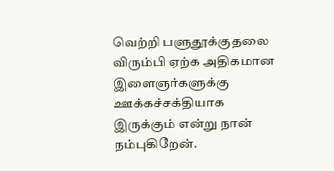வெற்றி பளுதூக்குதலை விரும்பி ஏற்க அதிகமான இளைஞர்களுக்கு ஊக்கச்சக்தியாக இருக்கும் என்று நான் நம்புகிறேன்.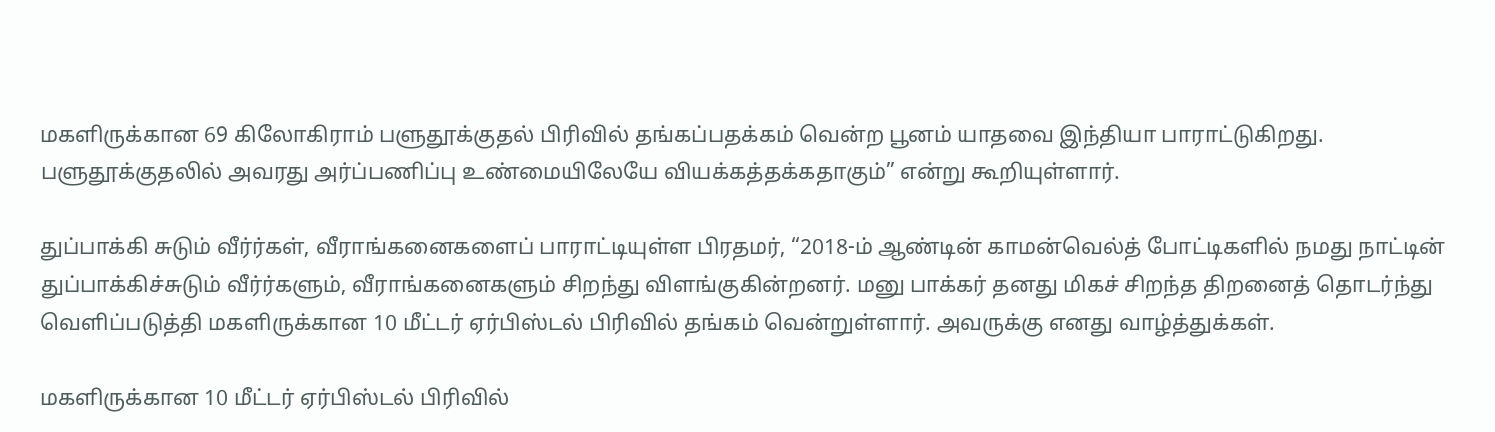மகளிருக்கான 69 கிலோகிராம் பளுதூக்குதல் பிரிவில் தங்கப்பதக்கம் வென்ற பூனம் யாதவை இந்தியா பாராட்டுகிறது. பளுதூக்குதலில் அவரது அர்ப்பணிப்பு உண்மையிலேயே வியக்கத்தக்கதாகும்” என்று கூறியுள்ளார்.

துப்பாக்கி சுடும் வீர்ர்கள், வீராங்கனைகளைப் பாராட்டியுள்ள பிரதமர், “2018-ம் ஆண்டின் காமன்வெல்த் போட்டிகளில் நமது நாட்டின் துப்பாக்கிச்சுடும் வீர்ர்களும், வீராங்கனைகளும் சிறந்து விளங்குகின்றனர். மனு பாக்கர் தனது மிகச் சிறந்த திறனைத் தொடர்ந்து வெளிப்படுத்தி மகளிருக்கான 10 மீட்டர் ஏர்பிஸ்டல் பிரிவில் தங்கம் வென்றுள்ளார். அவருக்கு எனது வாழ்த்துக்கள்.

மகளிருக்கான 10 மீட்டர் ஏர்பிஸ்டல் பிரிவில்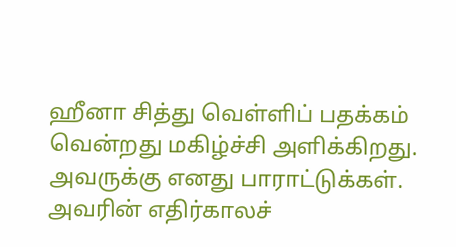ஹீனா சித்து வெள்ளிப் பதக்கம் வென்றது மகிழ்ச்சி அளிக்கிறது. அவருக்கு எனது பாராட்டுக்கள். அவரின் எதிர்காலச்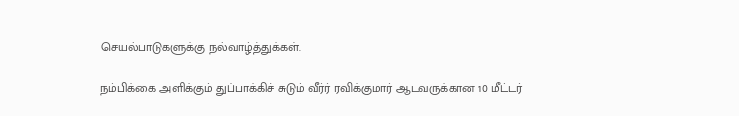செயல்பாடுகளுக்கு நல்வாழ்த்துக்கள்.

நம்பிக்கை அளிக்கும் துப்பாக்கிச் சுடும் வீர்ர் ரவிக்குமார் ஆடவருக்கான 10 மீட்டர்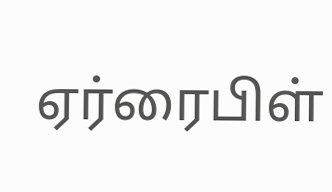ஏர்ரைபிள்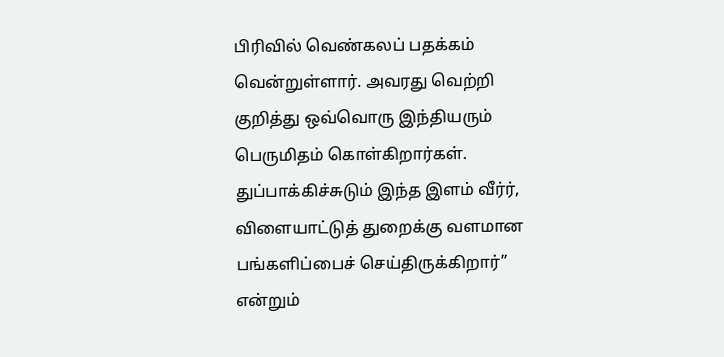பிரிவில் வெண்கலப் பதக்கம் வென்றுள்ளார். அவரது வெற்றி குறித்து ஒவ்வொரு இந்தியரும் பெருமிதம் கொள்கிறார்கள். துப்பாக்கிச்சுடும் இந்த இளம் வீர்ர், விளையாட்டுத் துறைக்கு வளமான பங்களிப்பைச் செய்திருக்கிறார்” என்றும்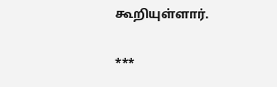கூறியுள்ளார்.

***